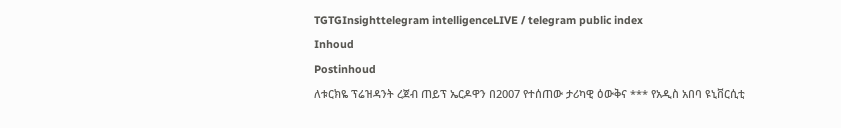TGTGInsighttelegram intelligenceLIVE / telegram public index
Inhoud
Postinhoud
ለቱርክዬ ፕሬዝዳንት ረጀብ ጠይፕ ኤርዶዋን በ2007 የተሰጠው ታሪካዊ ዕውቅና *** የአዲስ አበባ ዩኒቨርሲቲ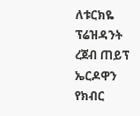ለቱርክዬ ፕሬዝዳንት ረጀብ ጠይፕ ኤርዶዋን የክብር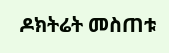ዶክትሬት መስጠቱ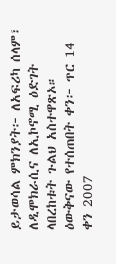ይታወሳል ምክንያት፦ ለአፍሪካ ሰላም፣ ለዲሞክራሲና ለኢኮኖሚ ዕድገት ላበረከቱት ጉልህ አስተዋጽኦ። ዕውቅናው የተሰጠበት ቀን፦ ጥር 14 ቀን 2007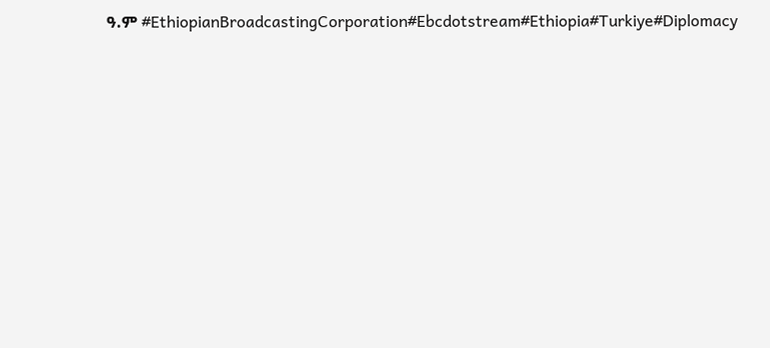ዓ.ም #EthiopianBroadcastingCorporation#Ebcdotstream#Ethiopia#Turkiye#Diplomacy